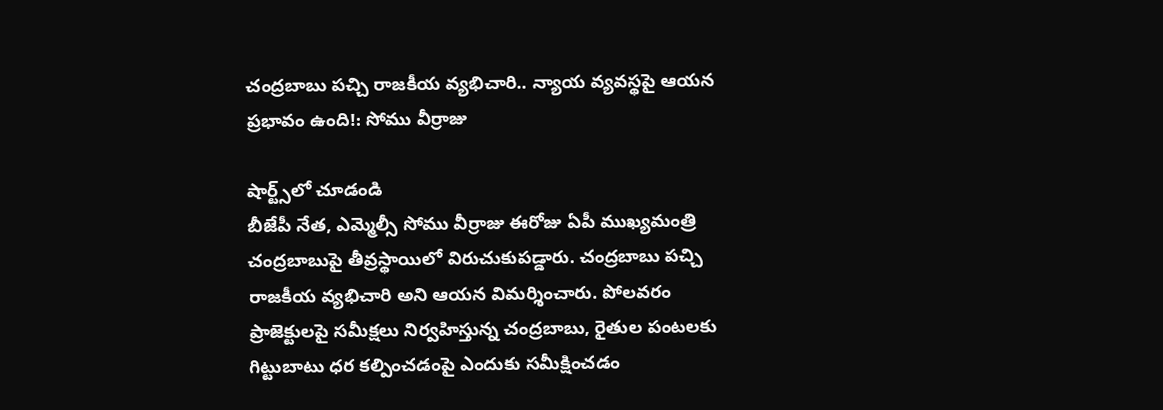చంద్రబాబు పచ్చి రాజకీయ వ్యభిచారి.. న్యాయ వ్యవస్థపై ఆయన ప్రభావం ఉంది!: సోము వీర్రాజు

షార్ట్స్‌లో చూడండి
బీజేపీ నేత, ఎమ్మెల్సీ సోము వీర్రాజు ఈరోజు ఏపీ ముఖ్యమంత్రి చంద్రబాబుపై తీవ్రస్థాయిలో విరుచుకుపడ్డారు. చంద్రబాబు పచ్చి రాజకీయ వ్యభిచారి అని ఆయన విమర్శించారు. పోలవరం ప్రాజెక్టులపై సమీక్షలు నిర్వహిస్తున్న చంద్రబాబు, రైతుల పంటలకు గిట్టుబాటు ధర కల్పించడంపై ఎందుకు సమీక్షించడం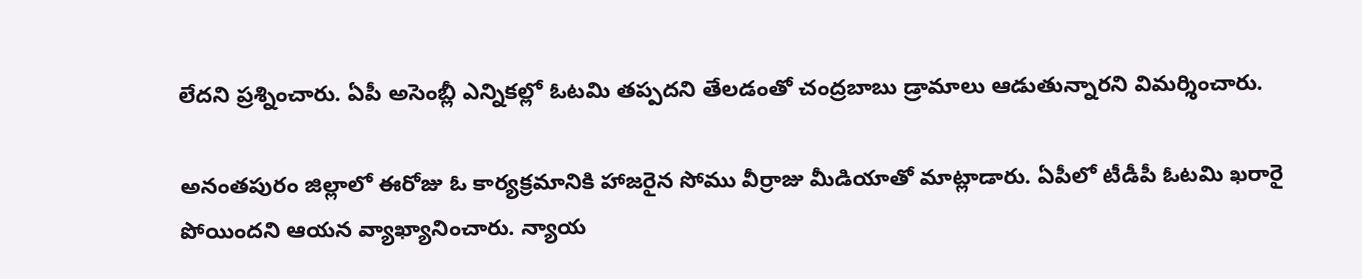లేదని ప్రశ్నించారు. ఏపీ అసెంబ్లీ ఎన్నికల్లో ఓటమి తప్పదని తేలడంతో చంద్రబాబు డ్రామాలు ఆడుతున్నారని విమర్శించారు.

అనంతపురం జిల్లాలో ఈరోజు ఓ కార్యక్రమానికి హాజరైన సోము వీర్రాజు మీడియాతో మాట్లాడారు. ఏపీలో టీడీపీ ఓటమి ఖరారై పోయిందని ఆయన వ్యాఖ్యానించారు. న్యాయ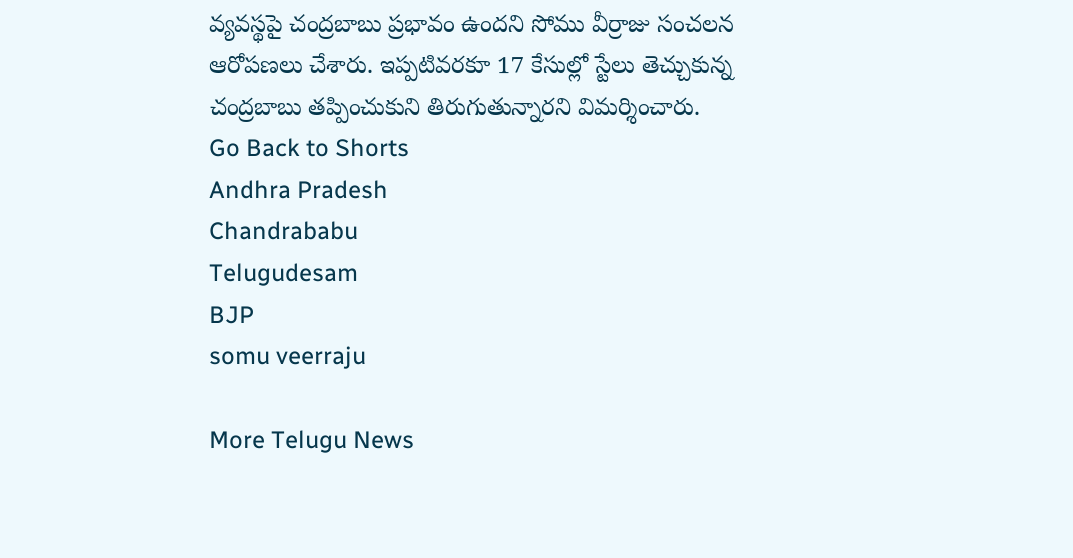వ్యవస్థపై చంద్రబాబు ప్రభావం ఉందని సోము వీర్రాజు సంచలన ఆరోపణలు చేశారు. ఇప్పటివరకూ 17 కేసుల్లో స్టేలు తెచ్చుకున్న చంద్రబాబు తప్పించుకుని తిరుగుతున్నారని విమర్శించారు.
Go Back to Shorts
Andhra Pradesh
Chandrababu
Telugudesam
BJP
somu veerraju

More Telugu News